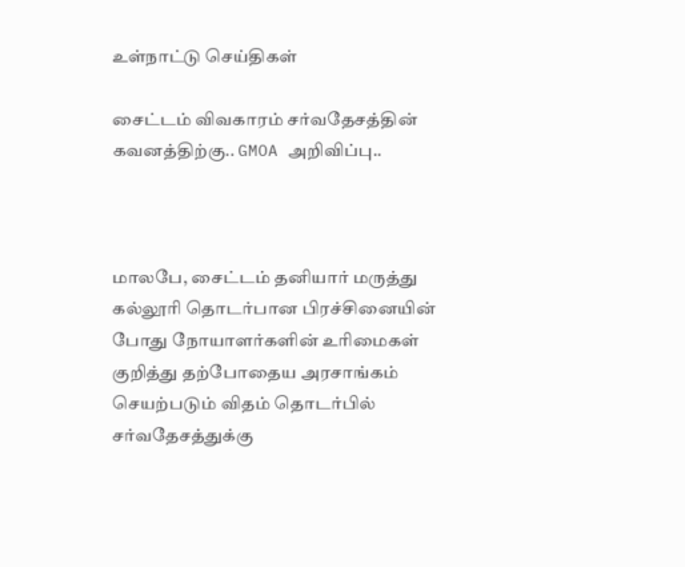உள்நாட்டு செய்திகள்

சைட்டம் விவகாரம் சர்வதேசத்தின் கவனத்திற்கு.. GMOA அறிவிப்பு..



மாலபே, சைட்டம் தனியார் மருத்து கல்லூரி தொடர்பான பிரச்சினையின் போது நோயாளர்களின் உரிமைகள் குறித்து தற்போதைய அரசாங்கம் செயற்படும் விதம் தொடர்பில் சர்வதேசத்துக்கு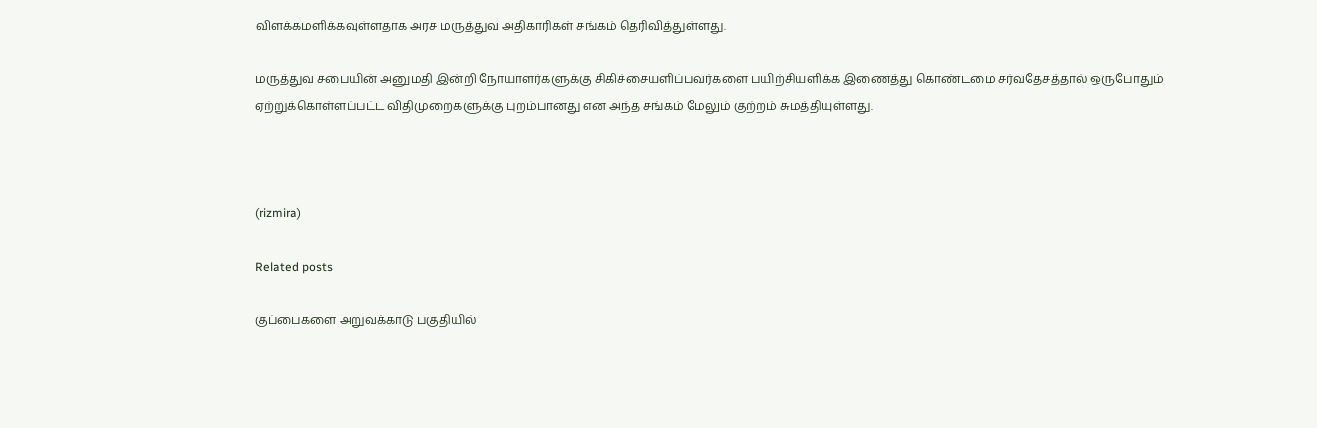விளக்கமளிக்கவுள்ளதாக அரச மருத்துவ அதிகாரிகள் சங்கம் தெரிவித்துள்ளது.

மருத்துவ சபையின் அனுமதி இன்றி நோயாளர்களுக்கு சிகிச்சையளிப்பவர்களை பயிற்சியளிக்க இணைத்து கொண்டமை சர்வதேசத்தால் ஒருபோதும் ஏற்றுக்கொள்ளப்பட்ட விதிமுறைகளுக்கு புறம்பானது என அந்த சங்கம் மேலும் குற்றம் சுமத்தியுள்ளது.



(rizmira)

Related posts

குப்பைகளை அறுவக்காடு பகுதியில்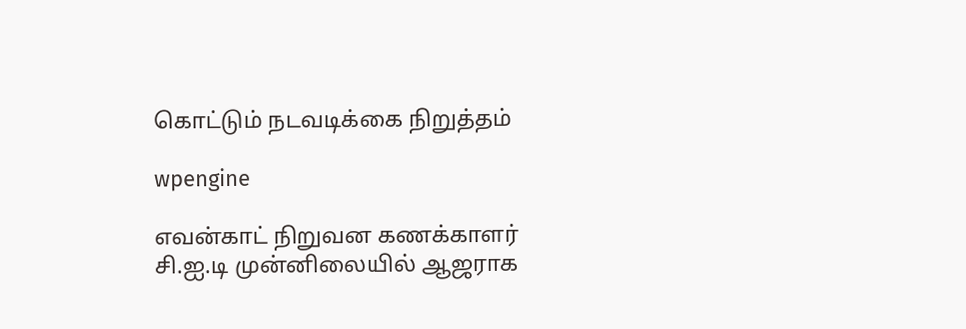கொட்டும் நடவடிக்கை நிறுத்தம்

wpengine

எவன்காட் நிறுவன கணக்காளர் சி.ஐ.டி முன்னிலையில் ஆஜராக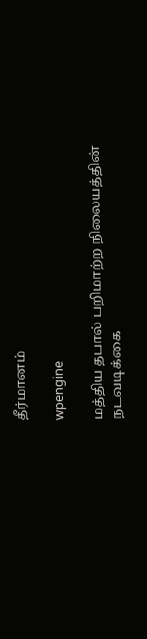தீர்மானம்

wpengine

மத்திய தபால் பறிமாற்ற நிலையத்தின் நடவடிக்கை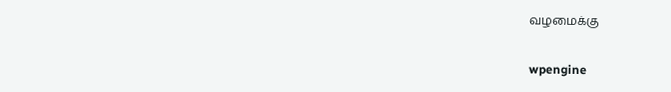வழமைக்கு

wpengine